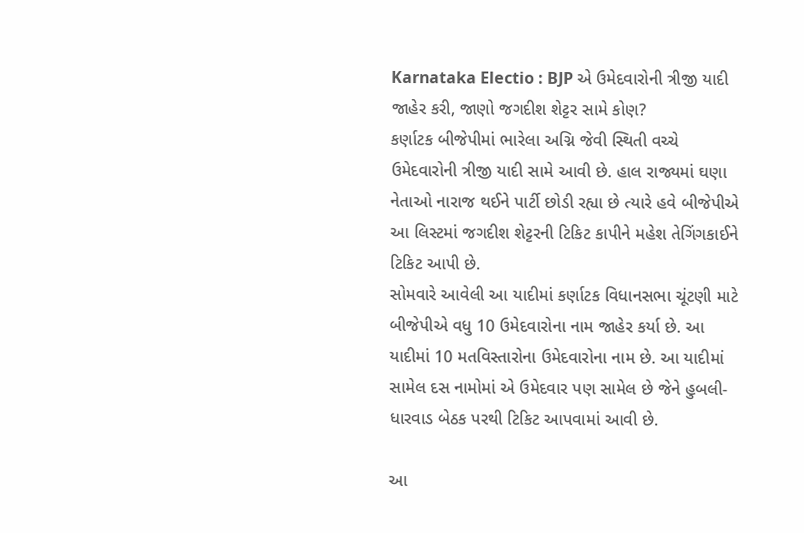Karnataka Electio : BJP એ ઉમેદવારોની ત્રીજી યાદી જાહેર કરી, જાણો જગદીશ શેટ્ટર સામે કોણ?
કર્ણાટક બીજેપીમાં ભારેલા અગ્નિ જેવી સ્થિતી વચ્ચે ઉમેદવારોની ત્રીજી યાદી સામે આવી છે. હાલ રાજ્યમાં ઘણા નેતાઓ નારાજ થઈને પાર્ટી છોડી રહ્યા છે ત્યારે હવે બીજેપીએ આ લિસ્ટમાં જગદીશ શેટ્ટરની ટિકિટ કાપીને મહેશ તેગિંગકાઈને ટિકિટ આપી છે.
સોમવારે આવેલી આ યાદીમાં કર્ણાટક વિધાનસભા ચૂંટણી માટે બીજેપીએ વધુ 10 ઉમેદવારોના નામ જાહેર કર્યા છે. આ યાદીમાં 10 મતવિસ્તારોના ઉમેદવારોના નામ છે. આ યાદીમાં સામેલ દસ નામોમાં એ ઉમેદવાર પણ સામેલ છે જેને હુબલી-ધારવાડ બેઠક પરથી ટિકિટ આપવામાં આવી છે.

આ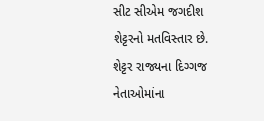સીટ સીએમ જગદીશ શેટ્ટરનો મતવિસ્તાર છે. શેટ્ટર રાજ્યના દિગ્ગજ નેતાઓમાંના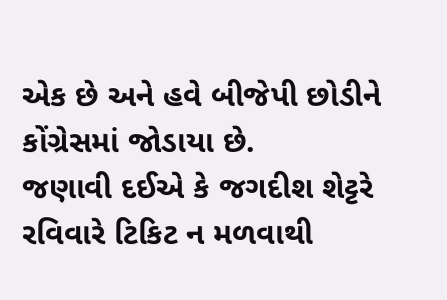એક છે અને હવે બીજેપી છોડીને કોંગ્રેસમાં જોડાયા છે.
જણાવી દઈએ કે જગદીશ શેટ્ટરે રવિવારે ટિકિટ ન મળવાથી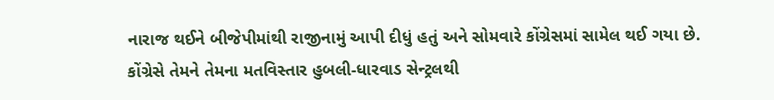નારાજ થઈને બીજેપીમાંથી રાજીનામું આપી દીધું હતું અને સોમવારે કોંગ્રેસમાં સામેલ થઈ ગયા છે. કોંગ્રેસે તેમને તેમના મતવિસ્તાર હુબલી-ધારવાડ સેન્ટ્રલથી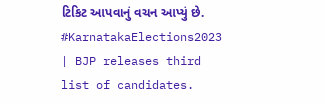ટિકિટ આપવાનું વચન આપ્યું છે.
#KarnatakaElections2023 | BJP releases third list of candidates.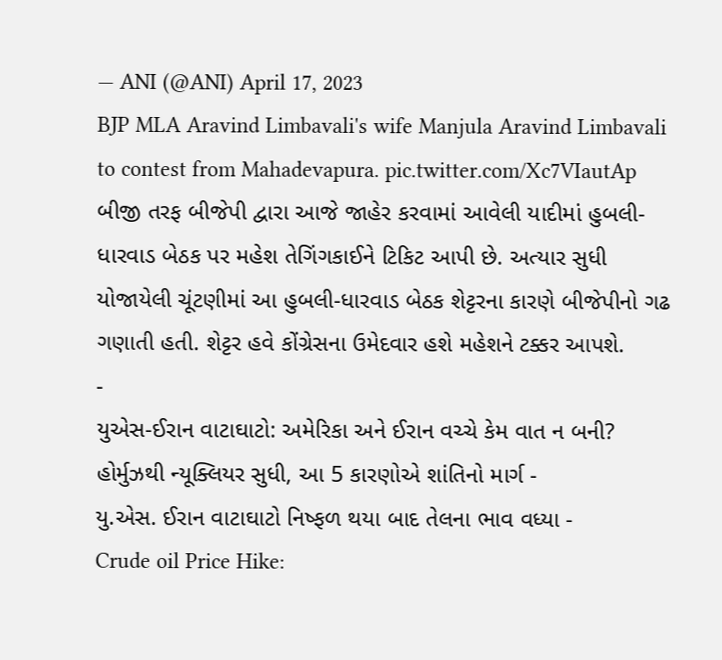— ANI (@ANI) April 17, 2023
BJP MLA Aravind Limbavali's wife Manjula Aravind Limbavali to contest from Mahadevapura. pic.twitter.com/Xc7VIautAp
બીજી તરફ બીજેપી દ્વારા આજે જાહેર કરવામાં આવેલી યાદીમાં હુબલી-ધારવાડ બેઠક પર મહેશ તેગિંગકાઈને ટિકિટ આપી છે. અત્યાર સુધી યોજાયેલી ચૂંટણીમાં આ હુબલી-ધારવાડ બેઠક શેટ્ટરના કારણે બીજેપીનો ગઢ ગણાતી હતી. શેટ્ટર હવે કોંગ્રેસના ઉમેદવાર હશે મહેશને ટક્કર આપશે.
-
યુએસ-ઈરાન વાટાઘાટો: અમેરિકા અને ઈરાન વચ્ચે કેમ વાત ન બની? હોર્મુઝથી ન્યૂક્લિયર સુધી, આ 5 કારણોએ શાંતિનો માર્ગ -
યુ.એસ. ઈરાન વાટાઘાટો નિષ્ફળ થયા બાદ તેલના ભાવ વધ્યા -
Crude oil Price Hike: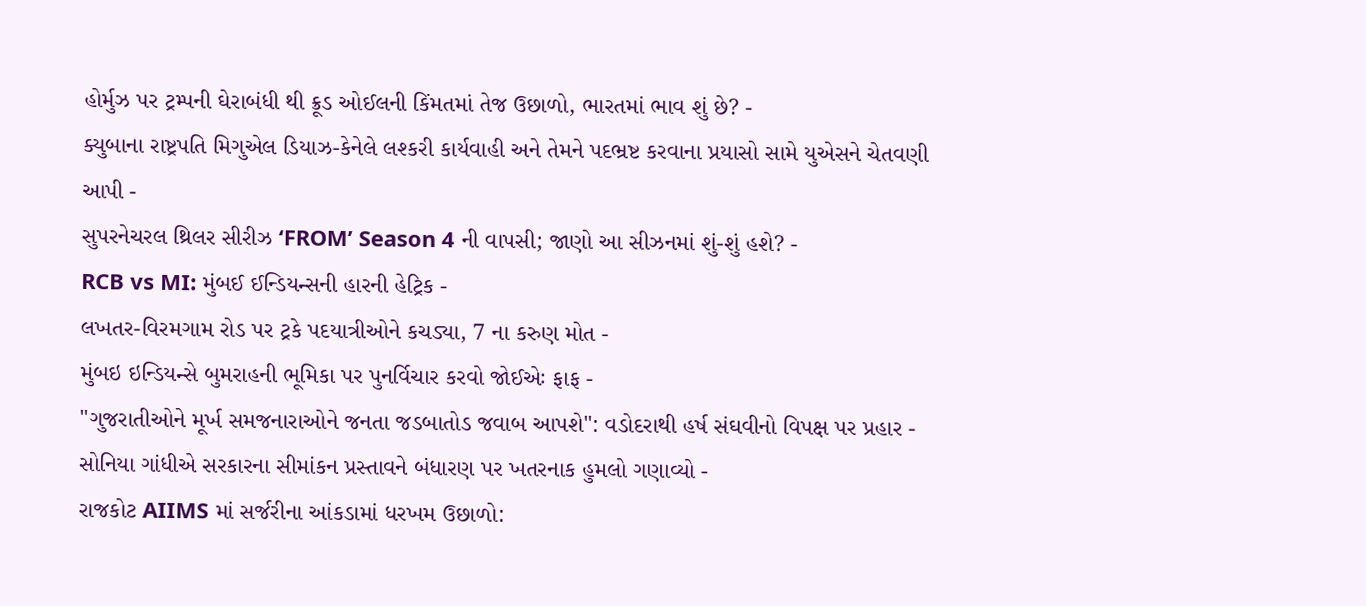હોર્મુઝ પર ટ્રમ્પની ઘેરાબંધી થી ક્રૂડ ઓઈલની કિંમતમાં તેજ ઉછાળો, ભારતમાં ભાવ શું છે? -
ક્યુબાના રાષ્ટ્રપતિ મિગુએલ ડિયાઝ-કેનેલે લશ્કરી કાર્યવાહી અને તેમને પદભ્રષ્ટ કરવાના પ્રયાસો સામે યુએસને ચેતવણી આપી -
સુપરનેચરલ થ્રિલર સીરીઝ ‘FROM’ Season 4 ની વાપસી; જાણો આ સીઝનમાં શું-શું હશે? -
RCB vs MI: મુંબઈ ઈન્ડિયન્સની હારની હેટ્રિક -
લખતર-વિરમગામ રોડ પર ટ્રકે પદયાત્રીઓને કચડ્યા, 7 ના કરુણ મોત -
મુંબઇ ઇન્ડિયન્સે બુમરાહની ભૂમિકા પર પુનર્વિચાર કરવો જોઈએઃ ફાફ -
"ગુજરાતીઓને મૂર્ખ સમજનારાઓને જનતા જડબાતોડ જવાબ આપશે": વડોદરાથી હર્ષ સંઘવીનો વિપક્ષ પર પ્રહાર -
સોનિયા ગાંધીએ સરકારના સીમાંકન પ્રસ્તાવને બંધારણ પર ખતરનાક હુમલો ગણાવ્યો -
રાજકોટ AIIMS માં સર્જરીના આંકડામાં ધરખમ ઉછાળો: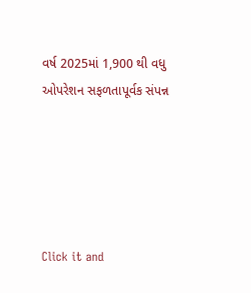વર્ષ 2025માં 1,900 થી વધુ ઓપરેશન સફળતાપૂર્વક સંપન્ન





Click it and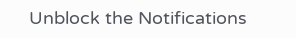Unblock the Notifications